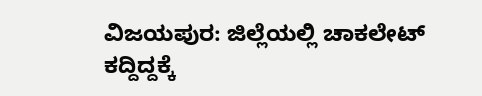ವಿಜಯಪುರ: ಜಿಲ್ಲೆಯಲ್ಲಿ ಚಾಕಲೇಟ್ ಕದ್ದಿದ್ದಕ್ಕೆ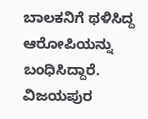ಬಾಲಕನಿಗೆ ಥಳಿಸಿದ್ದ ಆರೋಪಿಯನ್ನು ಬಂಧಿಸಿದ್ದಾರೆ.
ವಿಜಯಪುರ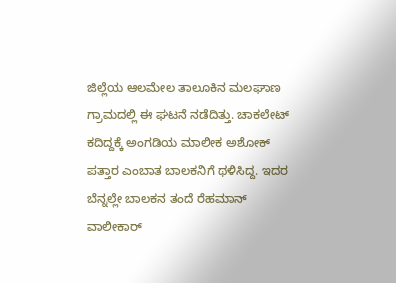ಜಿಲ್ಲೆಯ ಆಲಮೇಲ ತಾಲೂಕಿನ ಮಲಘಾಣ ಗ್ರಾಮದಲ್ಲಿ ಈ ಘಟನೆ ನಡೆದಿತ್ತು. ಚಾಕಲೇಟ್ ಕದಿದ್ದಕ್ಕೆ ಅಂಗಡಿಯ ಮಾಲೀಕ ಅಶೋಕ್ ಪತ್ತಾರ ಎಂಬಾತ ಬಾಲಕನಿಗೆ ಥಳಿಸಿದ್ದ. ಇದರ ಬೆನ್ನಲ್ಲೇ ಬಾಲಕನ ತಂದೆ ರೆಹಮಾನ್ ವಾಲೀಕಾರ್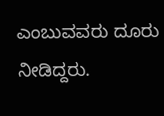ಎಂಬುವವರು ದೂರು ನೀಡಿದ್ದರು.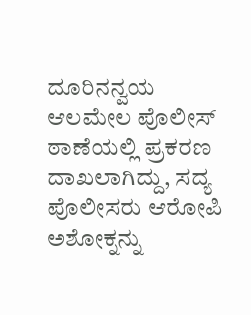ದೂರಿನನ್ವಯ ಆಲಮೇಲ ಪೊಲೀಸ್ ಠಾಣೆಯಲ್ಲಿ ಪ್ರಕರಣ ದಾಖಲಾಗಿದ್ದು, ಸದ್ಯ ಪೊಲೀಸರು ಆರೋಪಿ ಅಶೋಕ್ನನ್ನು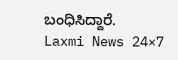ಬಂಧಿಸಿದ್ದಾರೆ.
Laxmi News 24×7